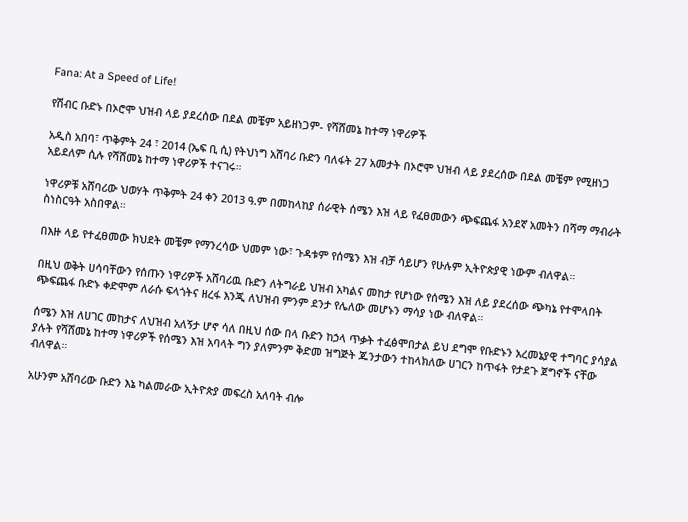Fana: At a Speed of Life!

የሽብር ቡድኑ በኦሮሞ ህዝብ ላይ ያደረሰው በደል መቼም አይዘነጋም- የሻሸመኔ ከተማ ነዋሪዎች

አዲስ አበባ፣ ጥቅምት 24 ፣ 2014 (ኤፍ ቢ ሲ) የትህነግ አሸባሪ ቡድን ባለፋት 27 አመታት በኦሮሞ ህዝብ ላይ ያደረሰው በደል መቼም የሚዘነጋ አይደለም ሲሉ የሻሸመኔ ከተማ ነዋሪዎች ተናገሩ።

ነዋሪዎቹ አሸባሪው ህወሃት ጥቅምት 24 ቀን 2013 ዓ.ም በመከላከያ ሰራዊት ሰሜን እዝ ላይ የፈፀመውን ጭፍጨፋ አንደኛ አመትን በሻማ ማብራት ስነስርዓት አስበዋል።

በእዙ ላይ የተፈፀመው ክህደት መቼም የማንረሳው ህመም ነው፣ ጉዳቱም የሰሜን እዝ ብቻ ሳይሆን የሁሉም ኢትዮጵያዊ ነውም ብለዋል።

በዚህ ወቅት ሀሳባቸውን የሰጡን ነዋሪዎች አሸባሪዉ ቡድን ለትግራይ ህዝብ አካልና መከታ የሆነው የሰሜን እዝ ለይ ያደረሰው ጭካኔ የተሞላበት ጭፍጨፋ ቡድኑ ቀድሞም ለራሱ ፍላጎትና ዘረፋ እንጂ ለህዝብ ምንም ደንታ የሌለው መሆኑን ማሳያ ነው ብለዋል።

ሰሜን እዝ ለሀገር መከታና ለህዝብ አለኝታ ሆኖ ሳለ በዚህ ሰው በላ ቡድን ከኃላ ጥቃት ተፈፅሞበታል ይህ ደግሞ የቡድኑን አረመኔያዊ ተግባር ያሳያል ያሉት የሻሸመኔ ከተማ ነዋሪዎች የሰሜን እዝ አባላት ግን ያለምንም ቅድመ ዝግጅት ጁንታውን ተከላክለው ሀገርን ከጥፋት የታደጉ ጀግኖች ናቸው ብለዋል።

አሁንም አሸባሪው ቡድን እኔ ካልመራው ኢትዮጵያ መፍረስ አለባት ብሎ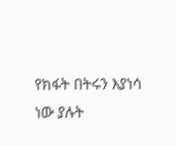የክፋት በትሩን እያነሳ ነው ያሉት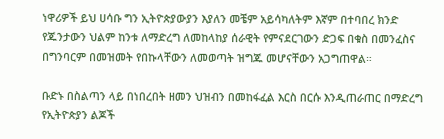ነዋሪዎች ይህ ሀሳቡ ግን ኢትዮጵያውያን እያለን መቼም አይሳካለትም እኛም በተባበረ ክንድ የጁንታውን ህልም ከንቱ ለማድረግ ለመከላከያ ሰራዊት የምናደርገውን ድጋፍ በቁስ በመንፈስና በግንባርም በመዝመት የበኩላቸውን ለመወጣት ዝግጁ መሆናቸውን አጋግጠዋል።

ቡድኑ በስልጣን ላይ በነበረበት ዘመን ህዝብን በመከፋፈል እርስ በርሱ እንዲጠራጠር በማድረግ የኢትዮጵያን ልጆች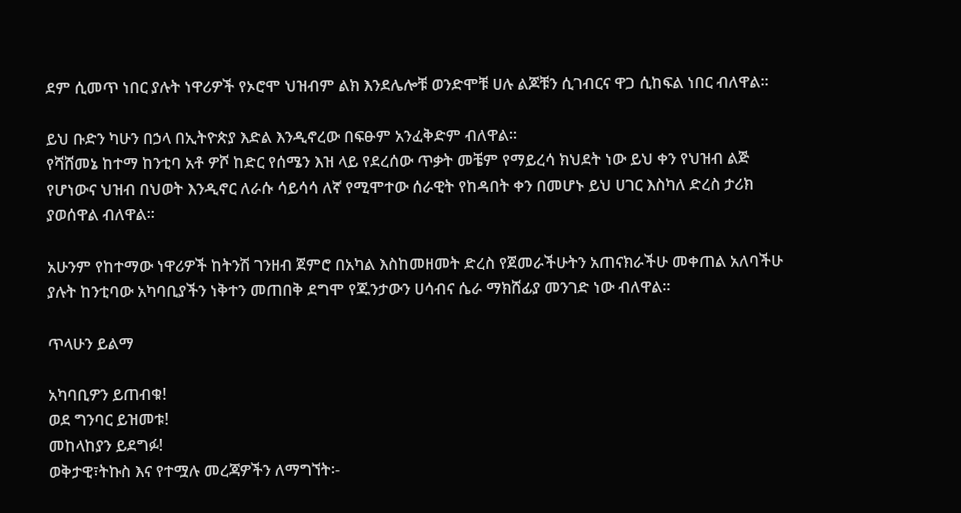ደም ሲመጥ ነበር ያሉት ነዋሪዎች የኦሮሞ ህዝብም ልክ እንደሌሎቹ ወንድሞቹ ሀሉ ልጆቹን ሲገብርና ዋጋ ሲከፍል ነበር ብለዋል።

ይህ ቡድን ካሁን በኃላ በኢትዮጵያ እድል እንዲኖረው በፍፁም አንፈቅድም ብለዋል።
የሻሸመኔ ከተማ ከንቲባ አቶ ዎሾ ከድር የሰሜን እዝ ላይ የደረሰው ጥቃት መቼም የማይረሳ ክህደት ነው ይህ ቀን የህዝብ ልጅ የሆነውና ህዝብ በህወት እንዲኖር ለራሱ ሳይሳሳ ለኛ የሚሞተው ሰራዊት የከዳበት ቀን በመሆኑ ይህ ሀገር እስካለ ድረስ ታሪክ ያወሰዋል ብለዋል።

አሁንም የከተማው ነዋሪዎች ከትንሽ ገንዘብ ጀምሮ በአካል እስከመዘመት ድረስ የጀመራችሁትን አጠናክራችሁ መቀጠል አለባችሁ ያሉት ከንቲባው አካባቢያችን ነቅተን መጠበቅ ደግሞ የጁንታውን ሀሳብና ሴራ ማክሸፊያ መንገድ ነው ብለዋል።

ጥላሁን ይልማ

አካባቢዎን ይጠብቁ!
ወደ ግንባር ይዝመቱ!
መከላከያን ይደግፉ!
ወቅታዊ፣ትኩስ እና የተሟሉ መረጃዎችን ለማግኘት፡-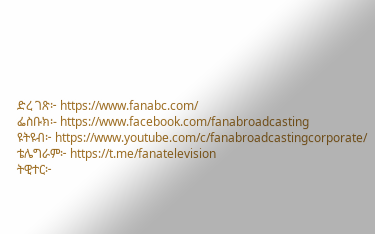ድረ ገጽ፦ https://www.fanabc.com/
ፌስቡክ፡- https://www.facebook.com/fanabroadcasting
ዩትዩብ፦ https://www.youtube.com/c/fanabroadcastingcorporate/
ቴሌግራም፦ https://t.me/fanatelevision
ትዊተር፦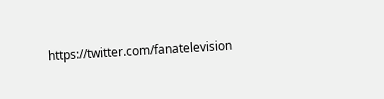https://twitter.com/fanatelevision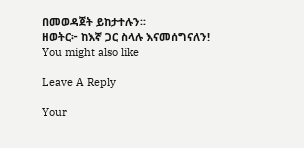በመወዳጀት ይከታተሉን፡፡
ዘወትር፦ ከእኛ ጋር ስላሉ እናመሰግናለን!
You might also like

Leave A Reply

Your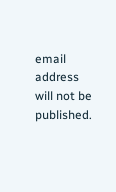email address will not be published.